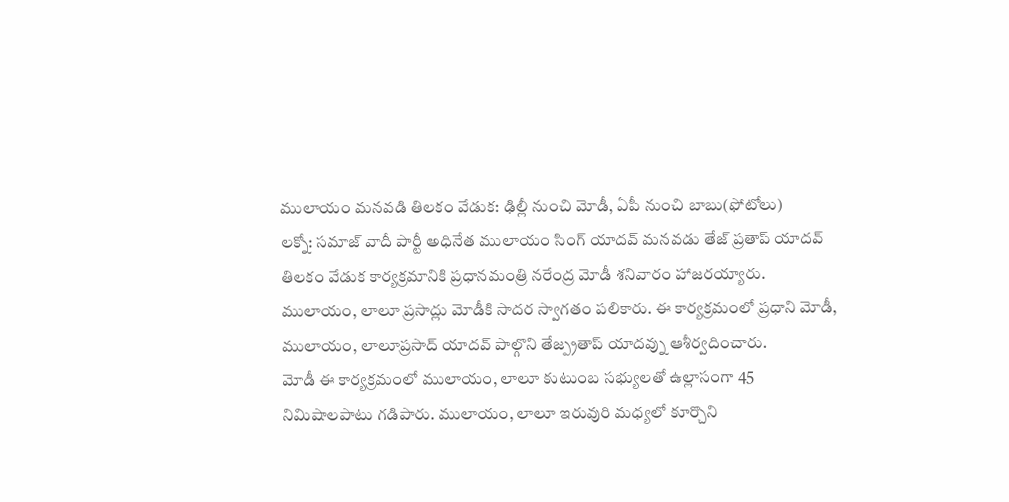ములాయం మనవడి తిలకం వేడుక: ఢిల్లీ నుంచి మోడీ, ఏపీ నుంచి బాబు(ఫోటోలు)
లక్నో: సమాజ్ వాదీ పార్టీ అధినేత ములాయం సింగ్ యాదవ్ మనవడు తేజ్ ప్రతాప్ యాదవ్ తిలకం వేడుక కార్యక్రమానికి ప్రధానమంత్రి నరేంద్ర మోడీ శనివారం హాజరయ్యారు. ములాయం, లాలూ ప్రసాద్లు మోడీకి సాదర స్వాగతం పలికారు. ఈ కార్యక్రమంలో ప్రధాని మోడీ, ములాయం, లాలూప్రసాద్ యాదవ్ పాల్గొని తేజ్ప్రతాప్ యాదవ్ను ఆశీర్వదించారు.
మోడీ ఈ కార్యక్రమంలో ములాయం, లాలూ కుటుంబ సభ్యులతో ఉల్లాసంగా 45 నిమిషాలపాటు గడిపారు. ములాయం, లాలూ ఇరువురి మధ్యలో కూర్చొని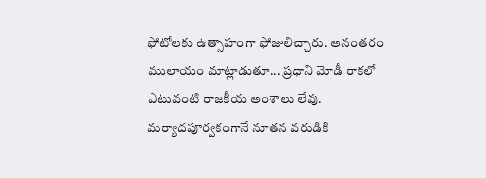ఫోటోలకు ఉత్సాహంగా ఫోజులిచ్చారు. అనంతరం ములాయం మాట్లాడుతూ... ప్రధాని మోడీ రాకలో ఎటువంటి రాజకీయ అంశాలు లేవు. మర్యాదపూర్వకంగానే నూతన వరుడికి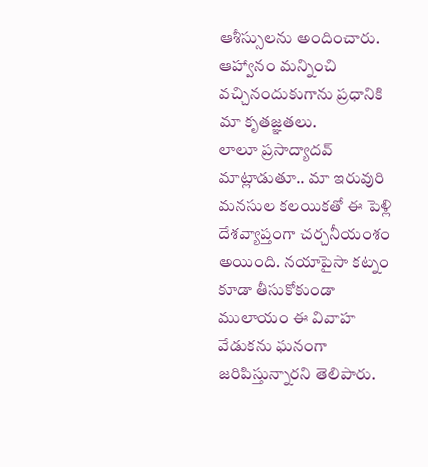ఆశీస్సులను అందించారు. ఆహ్వానం మన్నించి వచ్చినందుకుగాను ప్రధానికి మా కృతజ్ఞతలు.
లాలూ ప్రసాద్యాదవ్ మాట్లాడుతూ.. మా ఇరువురి మనసుల కలయికతో ఈ పెళ్లి దేశవ్యాప్తంగా చర్చనీయంశం అయింది. నయాపైసా కట్నం కూడా తీసుకోకుండా ములాయం ఈ వివాహ వేడుకను ఘనంగా జరిపిస్తున్నారని తెలిపారు.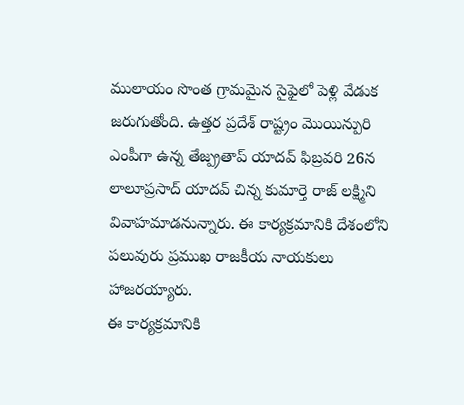ములాయం సొంత గ్రామమైన సైఫైలో పెళ్లి వేడుక జరుగుతోంది. ఉత్తర ప్రదేశ్ రాష్ట్రం మొయిన్పురి ఎంపీగా ఉన్న తేజ్ప్రతాప్ యాదవ్ ఫిబ్రవరి 26న లాలూప్రసాద్ యాదవ్ చిన్న కుమార్తె రాజ్ లక్ష్మిని వివాహమాడనున్నారు. ఈ కార్యక్రమానికి దేశంలోని పలువురు ప్రముఖ రాజకీయ నాయకులు హాజరయ్యారు.
ఈ కార్యక్రమానికి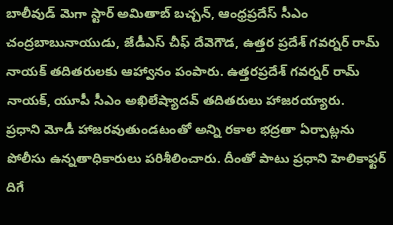బాలీవుడ్ మెగా స్టార్ అమితాబ్ బచ్చన్, ఆంధ్రప్రదేస్ సీఎం చంద్రబాబునాయుడు, జేడీఎస్ చీఫ్ దేవెగౌడ, ఉత్తర ప్రదేశ్ గవర్నర్ రామ్ నాయక్ తదితరులకు ఆహ్వానం పంపారు. ఉత్తరప్రదేశ్ గవర్నర్ రామ్ నాయక్, యూపీ సీఎం అఖిలేష్యాదవ్ తదితరులు హాజరయ్యారు.
ప్రధాని మోడీ హాజరవుతుండటంతో అన్ని రకాల భద్రతా ఏర్పాట్లను పోలీసు ఉన్నతాధికారులు పరిశీలించారు. దీంతో పాటు ప్రధాని హెలికాఫ్టర్ దిగే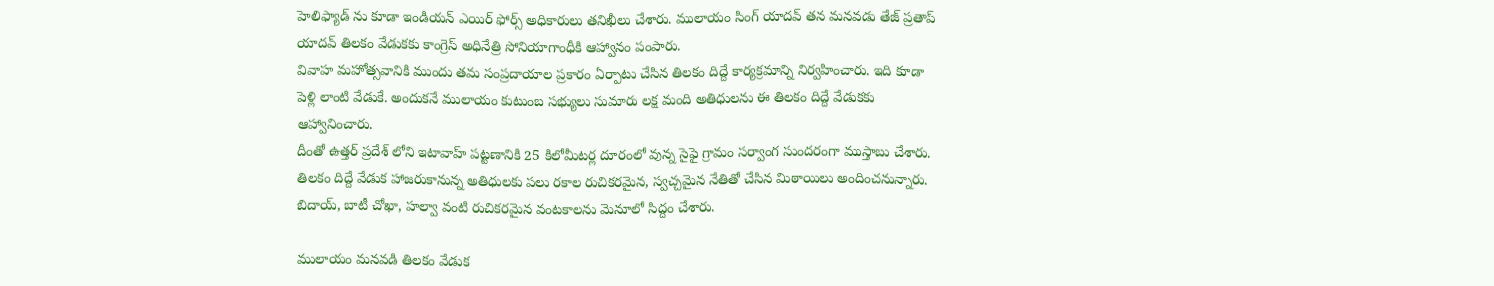హెలిఫ్యాడ్ ను కూడా ఇండియన్ ఎయిర్ ఫోర్స్ అధికారులు తనిఖీలు చేశారు. ములాయం సింగ్ యాదవ్ తన మనవడు తేజ్ ప్రతాప్ యాదవ్ తిలకం వేడుకకు కాంగ్రెస్ అధినేత్రి సోనియాగాంధీకి ఆహ్వానం పంపారు.
వివాహ మహోత్సవానికి ముందు తమ సంప్రదాయాల ప్రకారం ఏర్పాటు చేసిన తిలకం దిద్దే కార్యక్రమాన్ని నిర్వహించారు. ఇది కూడా పెళ్లి లాంటి వేడుకే. అందుకనే ములాయం కుటుంబ సభ్యులు సుమారు లక్ష మంది అతిధులను ఈ తిలకం దిద్దే వేడుకకు ఆహ్వానించారు.
దీంతో ఉత్తర్ ప్రదేశ్ లోని ఇటావాహ్ పట్టణానికి 25 కిలోమీటర్ల దూరంలో వున్న సైఫై గ్రామం సర్వాంగ సుందరంగా ముస్తాబు చేశారు. తిలకం దిద్దే వేడుక హాజరుకానున్న అతిధులకు పలు రకాల రుచికరమైన, స్వచ్చమైన నేతితో చేసిన మిఠాయిలు అందించనున్నారు. బిదాయ్, బాటీ చోఖా, హల్వా వంటి రుచికరమైన వంటకాలను మెనూలో సిద్దం చేశారు.

ములాయం మనవడి తిలకం వేడుక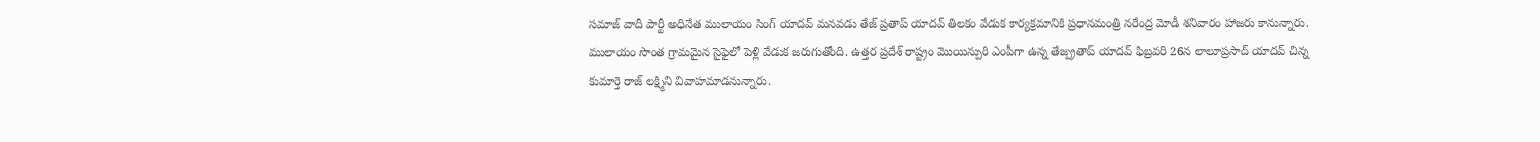సమాజ్ వాదీ పార్టీ అధినేత ములాయం సింగ్ యాదవ్ మనవడు తేజ్ ప్రతాప్ యాదవ్ తిలకం వేడుక కార్యక్రమానికి ప్రధానమంత్రి నరేంద్ర మోడీ శనివారం హాజరు కానున్నారు. ములాయం సొంత గ్రామమైన సైఫైలో పెళ్లి వేడుక జరుగుతోంది. ఉత్తర ప్రదేశ్ రాష్ట్రం మొయిన్పురి ఎంపీగా ఉన్న తేజ్ప్రతాప్ యాదవ్ ఫిబ్రవరి 26న లాలూప్రసాద్ యాదవ్ చిన్న కుమార్తె రాజ్ లక్ష్మిని వివాహమాడనున్నారు.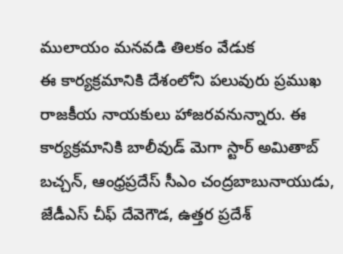ములాయం మనవడి తిలకం వేడుక
ఈ కార్యక్రమానికి దేశంలోని పలువురు ప్రముఖ రాజకీయ నాయకులు హాజరవనున్నారు. ఈ కార్యక్రమానికి బాలీవుడ్ మెగా స్టార్ అమితాబ్ బచ్చన్, ఆంధ్రప్రదేస్ సీఎం చంద్రబాబునాయుడు, జేడీఎస్ చీఫ్ దేవెగౌడ, ఉత్తర ప్రదేశ్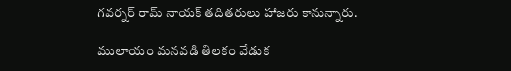గవర్నర్ రామ్ నాయక్ తదితరులు హాజరు కానున్నారు.

ములాయం మనవడి తిలకం వేడుక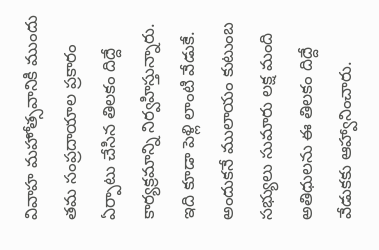వివాహ మహోత్సవానికి ముందు తమ సంప్రదాయాల ప్రకారం ఏర్పాటు చేసిన తిలకం దిద్దే కార్యక్రమాన్ని నిర్వహిస్తున్నారు. ఇది కూడా పెళ్లి లాంటి వేడుకే. అందుకనే ములాయం కుటుంబ సభ్యులు సుమారు లక్ష మంది అతిధులను ఈ తిలకం దిద్దే వేడుకకు ఆహ్వానించారు.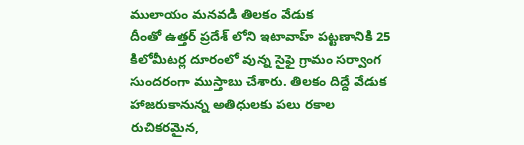ములాయం మనవడి తిలకం వేడుక
దీంతో ఉత్తర్ ప్రదేశ్ లోని ఇటావాహ్ పట్టణానికి 25 కిలోమీటర్ల దూరంలో వున్న సైఫై గ్రామం సర్వాంగ సుందరంగా ముస్తాబు చేశారు. తిలకం దిద్దే వేడుక హాజరుకానున్న అతిధులకు పలు రకాల రుచికరమైన,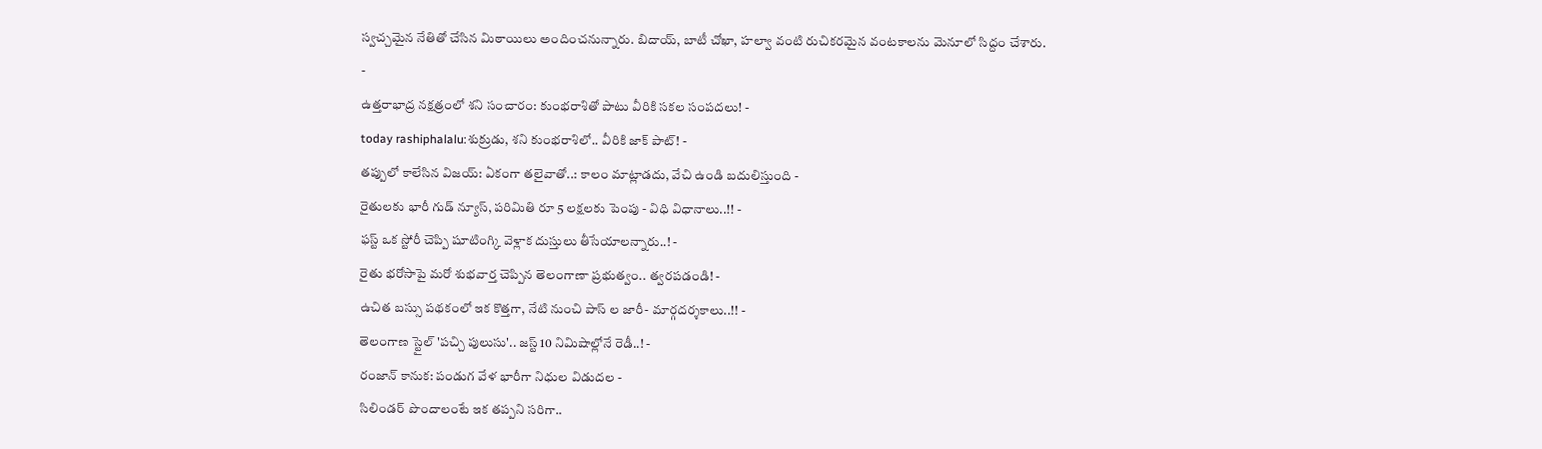స్వచ్చమైన నేతితో చేసిన మిఠాయిలు అందించనున్నారు. బిదాయ్, బాటీ చోఖా, హల్వా వంటి రుచికరమైన వంటకాలను మెనూలో సిద్దం చేశారు.
-
ఉత్తరాభాద్ర నక్షత్రంలో శని సంచారం: కుంభరాశితో పాటు వీరికి సకల సంపదలు! -
today rashiphalalu:శుక్రుడు, శని కుంభరాశిలో.. వీరికి జాక్ పాట్! -
తప్పులో కాలేసిన విజయ్: ఏకంగా తలైవాతో..: కాలం మాట్లాడదు, వేచి ఉండి బదులిస్తుంది -
రైతులకు భారీ గుడ్ న్యూస్, పరిమితి రూ 5 లక్షలకు పెంపు - విధి విధానాలు..!! -
ఫస్ట్ ఒక స్టోరీ చెప్పి షూటింగ్కి వెళ్లాక దుస్తులు తీసేయాలన్నారు..! -
రైతు భరోసాపై మరో శుభవార్త చెప్పిన తెలంగాణా ప్రభుత్వం.. త్వరపడండి! -
ఉచిత బస్సు పథకంలో ఇక కొత్తగా, నేటి నుంచి పాస్ ల జారీ- మార్గదర్శకాలు..!! -
తెలంగాణ స్టైల్ 'పచ్చి పులుసు'.. జస్ట్ 10 నిమిషాల్లోనే రెడీ..! -
రంజాన్ కానుక: పండుగ వేళ భారీగా నిధుల విడుదల -
సిలిండర్ పొందాలంటే ఇక తప్పని సరిగా..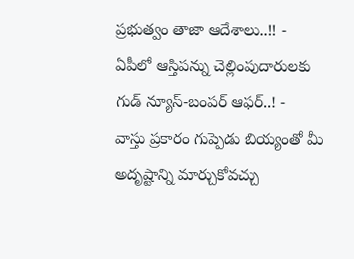ప్రభుత్వం తాజా ఆదేశాలు..!! -
ఏపీలో ఆస్తిపన్ను చెల్లింపుదారులకు గుడ్ న్యూస్-బంపర్ ఆఫర్..! -
వాస్తు ప్రకారం గుప్పెడు బియ్యంతో మీ అదృష్టాన్ని మార్చుకోవచ్చు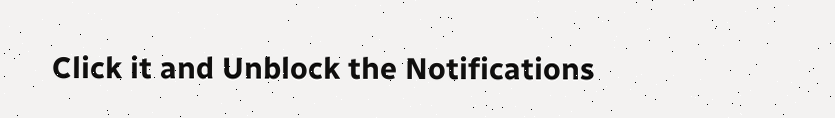Click it and Unblock the Notifications